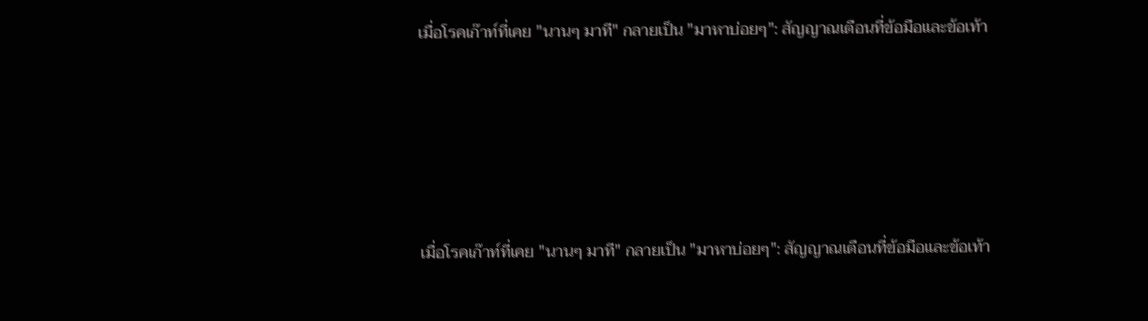เมื่อโรคเก๊าท์ที่เคย "นานๆ มาที" กลายเป็น "มาหาบ่อยๆ": สัญญาณเตือนที่ข้อมือและข้อเท้า





เมื่อโรคเก๊าท์ที่เคย "นานๆ มาที" กลายเป็น "มาหาบ่อยๆ": สัญญาณเตือนที่ข้อมือและข้อเท้า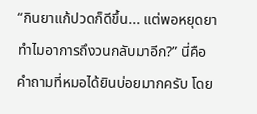“กินยาแก้ปวดก็ดีขึ้น... แต่พอหยุดยา ทำไมอาการถึงวนกลับมาอีก?” นี่คือคำถามที่หมอได้ยินบ่อยมากครับ โดย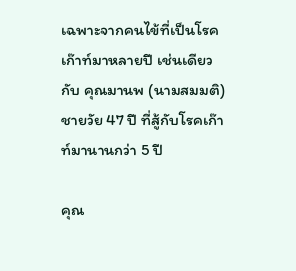เฉพาะจากคนไข้ที่เป็นโรคเก๊าท์มาหลายปี เช่นเดียวกับ คุณมานพ (นามสมมติ) ชายวัย 47 ปี ที่สู้กับโรคเก๊าท์มานานกว่า 5 ปี

คุณ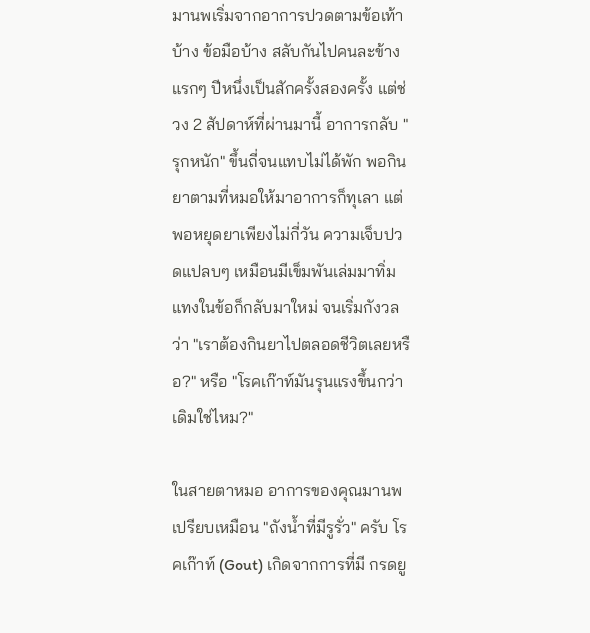มานพเริ่มจากอาการปวดตามข้อเท้าบ้าง ข้อมือบ้าง สลับกันไปคนละข้าง แรกๆ ปีหนึ่งเป็นสักครั้งสองครั้ง แต่ช่วง 2 สัปดาห์ที่ผ่านมานี้ อาการกลับ "รุกหนัก" ขึ้นถี่จนแทบไม่ได้พัก พอกินยาตามที่หมอให้มาอาการก็ทุเลา แต่พอหยุดยาเพียงไม่กี่วัน ความเจ็บปวดแปลบๆ เหมือนมีเข็มพันเล่มมาทิ่มแทงในข้อก็กลับมาใหม่ จนเริ่มกังวลว่า "เราต้องกินยาไปตลอดชีวิตเลยหรือ?" หรือ "โรคเก๊าท์มันรุนแรงขึ้นกว่าเดิมใช่ไหม?"

ในสายตาหมอ อาการของคุณมานพเปรียบเหมือน "ถังน้ำที่มีรูรั่ว" ครับ โรคเก๊าท์ (Gout) เกิดจากการที่มี กรดยู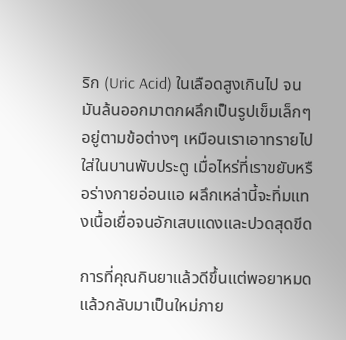ริก (Uric Acid) ในเลือดสูงเกินไป จนมันล้นออกมาตกผลึกเป็นรูปเข็มเล็กๆ อยู่ตามข้อต่างๆ เหมือนเราเอาทรายไปใส่ในบานพับประตู เมื่อไหร่ที่เราขยับหรือร่างกายอ่อนแอ ผลึกเหล่านี้จะทิ่มแทงเนื้อเยื่อจนอักเสบแดงและปวดสุดขีด

การที่คุณกินยาแล้วดีขึ้นแต่พอยาหมดแล้วกลับมาเป็นใหม่ภาย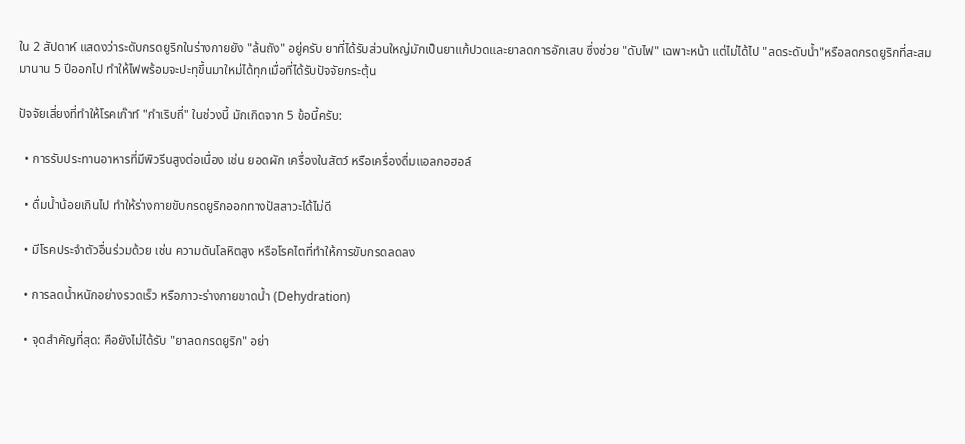ใน 2 สัปดาห์ แสดงว่าระดับกรดยูริกในร่างกายยัง "ล้นถัง" อยู่ครับ ยาที่ได้รับส่วนใหญ่มักเป็นยาแก้ปวดและยาลดการอักเสบ ซึ่งช่วย "ดับไฟ" เฉพาะหน้า แต่ไม่ได้ไป "ลดระดับน้ำ"หรือลดกรดยูริกที่สะสมมานาน 5 ปีออกไป ทำให้ไฟพร้อมจะปะทุขึ้นมาใหม่ได้ทุกเมื่อที่ได้รับปัจจัยกระตุ้น

ปัจจัยเสี่ยงที่ทำให้โรคเก๊าท์ "กำเริบถี่" ในช่วงนี้ มักเกิดจาก 5 ข้อนี้ครับ:

  • การรับประทานอาหารที่มีพิวรีนสูงต่อเนื่อง เช่น ยอดผัก เครื่องในสัตว์ หรือเครื่องดื่มแอลกอฮอล์

  • ดื่มน้ำน้อยเกินไป ทำให้ร่างกายขับกรดยูริกออกทางปัสสาวะได้ไม่ดี

  • มีโรคประจำตัวอื่นร่วมด้วย เช่น ความดันโลหิตสูง หรือโรคไตที่ทำให้การขับกรดลดลง

  • การลดน้ำหนักอย่างรวดเร็ว หรือภาวะร่างกายขาดน้ำ (Dehydration)

  • จุดสำคัญที่สุด: คือยังไม่ได้รับ "ยาลดกรดยูริก" อย่า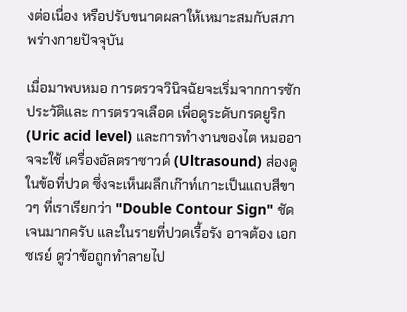งต่อเนื่อง หรือปรับขนาดผลาให้เหมาะสมกับสภาพร่างกายปัจจุบัน

เมื่อมาพบหมอ การตรวจวินิจฉัยจะเริ่มจากการซักประวัติและ การตรวจเลือด เพื่อดูระดับกรดยูริก (Uric acid level) และการทำงานของไต หมออาจจะใช้ เครื่องอัลตราซาวด์ (Ultrasound) ส่องดูในข้อที่ปวด ซึ่งจะเห็นผลึกเก๊าท์เกาะเป็นแถบสีขาวๆ ที่เราเรียกว่า "Double Contour Sign" ชัดเจนมากครับ และในรายที่ปวดเรื้อรัง อาจต้อง เอกซเรย์ ดูว่าข้อถูกทำลายไป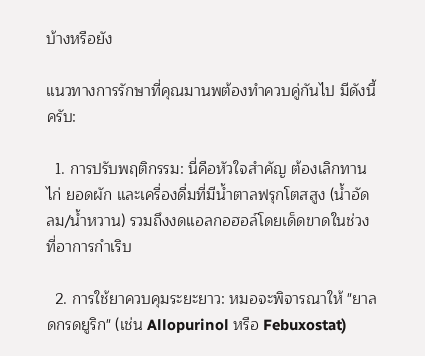บ้างหรือยัง

แนวทางการรักษาที่คุณมานพต้องทำควบคู่กันไป มีดังนี้ครับ:

  1. การปรับพฤติกรรม: นี่คือหัวใจสำคัญ ต้องเลิกทานไก่ ยอดผัก และเครื่องดื่มที่มีน้ำตาลฟรุกโตสสูง (น้ำอัดลม/น้ำหวาน) รวมถึงงดแอลกอฮอล์โดยเด็ดขาดในช่วงที่อาการกำเริบ

  2. การใช้ยาควบคุมระยะยาว: หมอจะพิจารณาให้ "ยาลดกรดยูริก" (เช่น Allopurinol หรือ Febuxostat)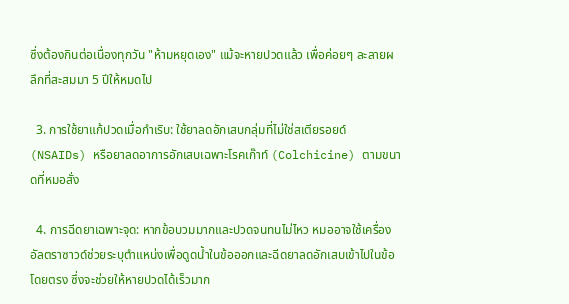ซึ่งต้องกินต่อเนื่องทุกวัน "ห้ามหยุดเอง" แม้จะหายปวดแล้ว เพื่อค่อยๆ ละลายผลึกที่สะสมมา 5 ปีให้หมดไป

  3. การใช้ยาแก้ปวดเมื่อกำเริบ: ใช้ยาลดอักเสบกลุ่มที่ไม่ใช่สเตียรอยด์ (NSAIDs) หรือยาลดอาการอักเสบเฉพาะโรคเก๊าท์ (Colchicine) ตามขนาดที่หมอสั่ง

  4. การฉีดยาเฉพาะจุด: หากข้อบวมมากและปวดจนทนไม่ไหว หมออาจใช้เครื่องอัลตราซาวด์ช่วยระบุตำแหน่งเพื่อดูดน้ำในข้อออกและฉีดยาลดอักเสบเข้าไปในข้อโดยตรง ซึ่งจะช่วยให้หายปวดได้เร็วมาก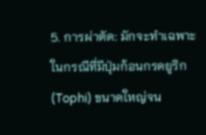5. การผ่าตัด: มักจะทำเฉพาะในกรณีที่มีปุ่มก้อนกรดยูริก (Tophi) ขนาดใหญ่จน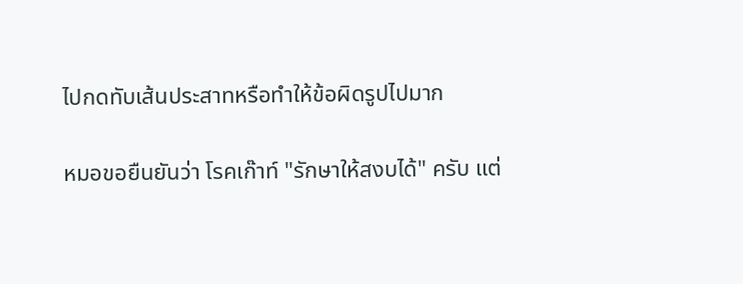ไปกดทับเส้นประสาทหรือทำให้ข้อผิดรูปไปมาก

หมอขอยืนยันว่า โรคเก๊าท์ "รักษาให้สงบได้" ครับ แต่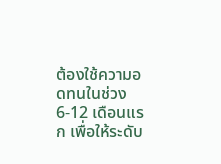ต้องใช้ความอดทนในช่วง 6-12 เดือนแรก เพื่อให้ระดับ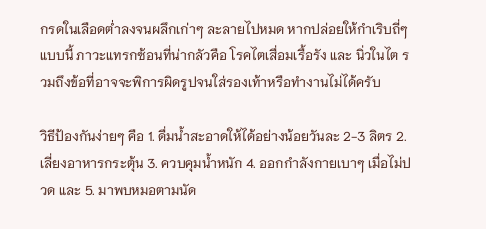กรดในเลือดต่ำลงจนผลึกเก่าๆ ละลายไปหมด หากปล่อยให้กำเริบถี่ๆ แบบนี้ ภาวะแทรกซ้อนที่น่ากลัวคือ โรคไตเสื่อมเรื้อรัง และ นิ่วในไต รวมถึงข้อที่อาจจะพิการผิดรูปจนใส่รองเท้าหรือทำงานไม่ได้ครับ

วิธีป้องกันง่ายๆ คือ 1. ดื่มน้ำสะอาดให้ได้อย่างน้อยวันละ 2-3 ลิตร 2. เลี่ยงอาหารกระตุ้น 3. ควบคุมน้ำหนัก 4. ออกกำลังกายเบาๆ เมื่อไม่ปวด และ 5. มาพบหมอตามนัด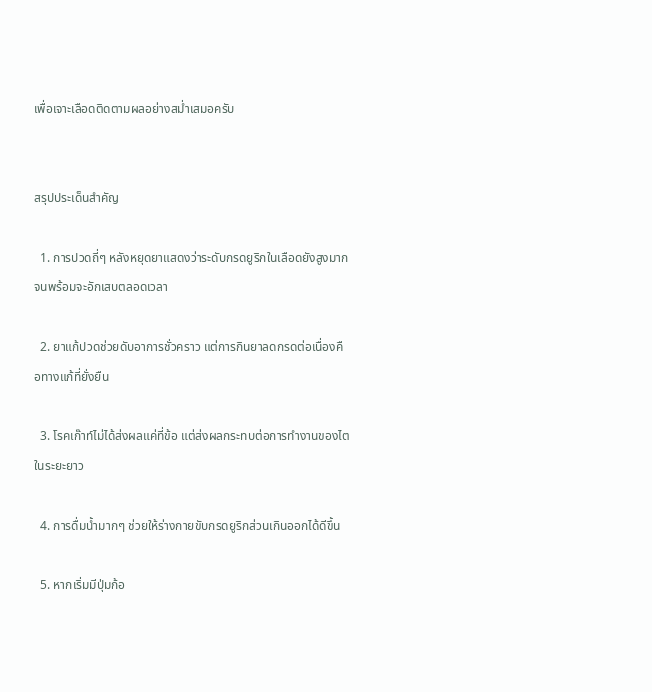เพื่อเจาะเลือดติดตามผลอย่างสม่ำเสมอครับ


สรุปประเด็นสำคัญ

  1. การปวดถี่ๆ หลังหยุดยาแสดงว่าระดับกรดยูริกในเลือดยังสูงมากจนพร้อมจะอักเสบตลอดเวลา

  2. ยาแก้ปวดช่วยดับอาการชั่วคราว แต่การกินยาลดกรดต่อเนื่องคือทางแก้ที่ยั่งยืน

  3. โรคเก๊าท์ไม่ได้ส่งผลแค่ที่ข้อ แต่ส่งผลกระทบต่อการทำงานของไตในระยะยาว

  4. การดื่มน้ำมากๆ ช่วยให้ร่างกายขับกรดยูริกส่วนเกินออกได้ดีขึ้น

  5. หากเริ่มมีปุ่มก้อ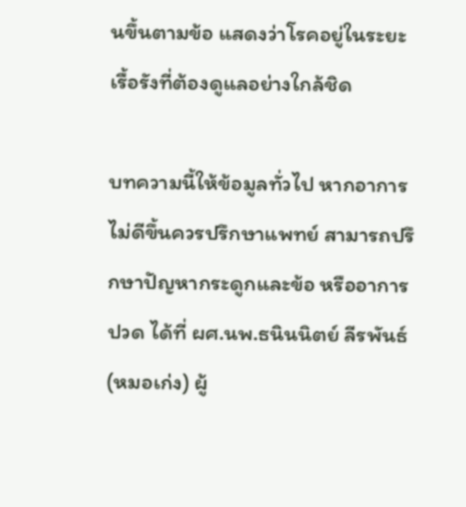นขึ้นตามข้อ แสดงว่าโรคอยู่ในระยะเรื้อรังที่ต้องดูแลอย่างใกล้ชิด

บทความนี้ให้ข้อมูลทั่วไป หากอาการไม่ดีขึ้นควรปรึกษาแพทย์ สามารถปรึกษาปัญหากระดูกและข้อ หรืออาการปวด ได้ที่ ผศ.นพ.ธนินนิตย์ ลีรพันธ์ (หมอเก่ง) ผู้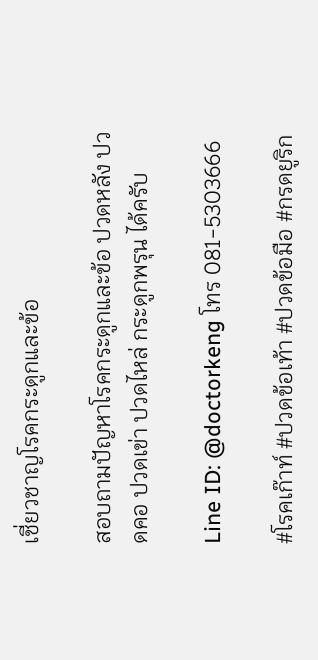เชี่ยวชาญโรคกระดูกและข้อ

สอบถามปัญหาโรคกระดูกและข้อ ปวดหลัง ปวดคอ ปวดเข่า ปวดไหล่ กระดูกพรุน ได้ครับ

Line ID: @doctorkeng โทร 081-5303666

#โรคเก๊าท์ #ปวดข้อเท้า #ปวดข้อมือ #กรดยูริก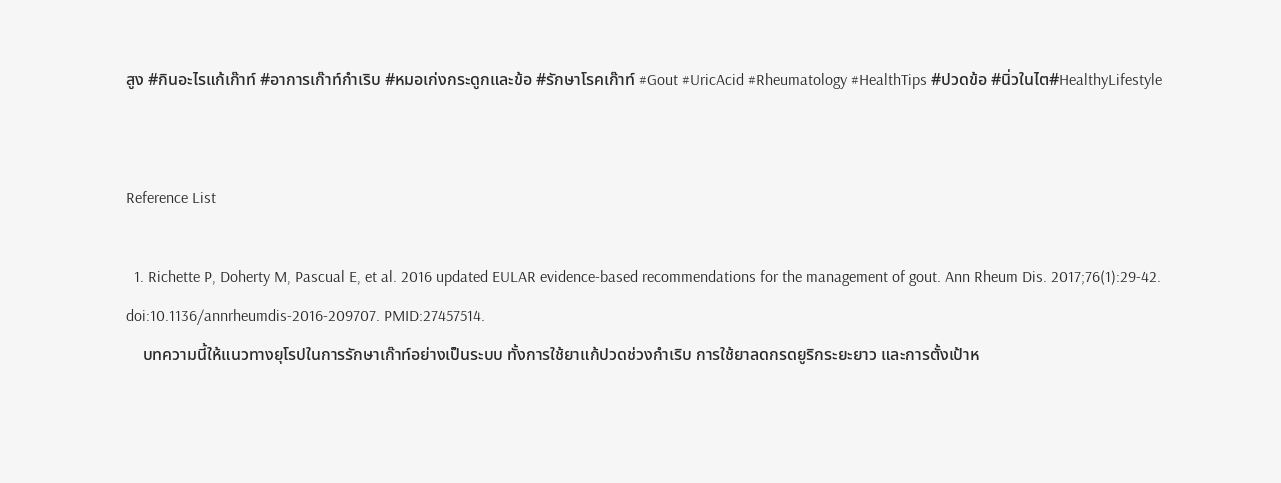สูง #กินอะไรแก้เก๊าท์ #อาการเก๊าท์กำเริบ #หมอเก่งกระดูกและข้อ #รักษาโรคเก๊าท์ #Gout #UricAcid #Rheumatology #HealthTips #ปวดข้อ #นิ่วในไต#HealthyLifestyle


Reference List

  1. Richette P, Doherty M, Pascual E, et al. 2016 updated EULAR evidence-based recommendations for the management of gout. Ann Rheum Dis. 2017;76(1):29-42. doi:10.1136/annrheumdis-2016-209707. PMID:27457514.
    บทความนี้ให้แนวทางยุโรปในการรักษาเก๊าท์อย่างเป็นระบบ ทั้งการใช้ยาแก้ปวดช่วงกำเริบ การใช้ยาลดกรดยูริกระยะยาว และการตั้งเป้าห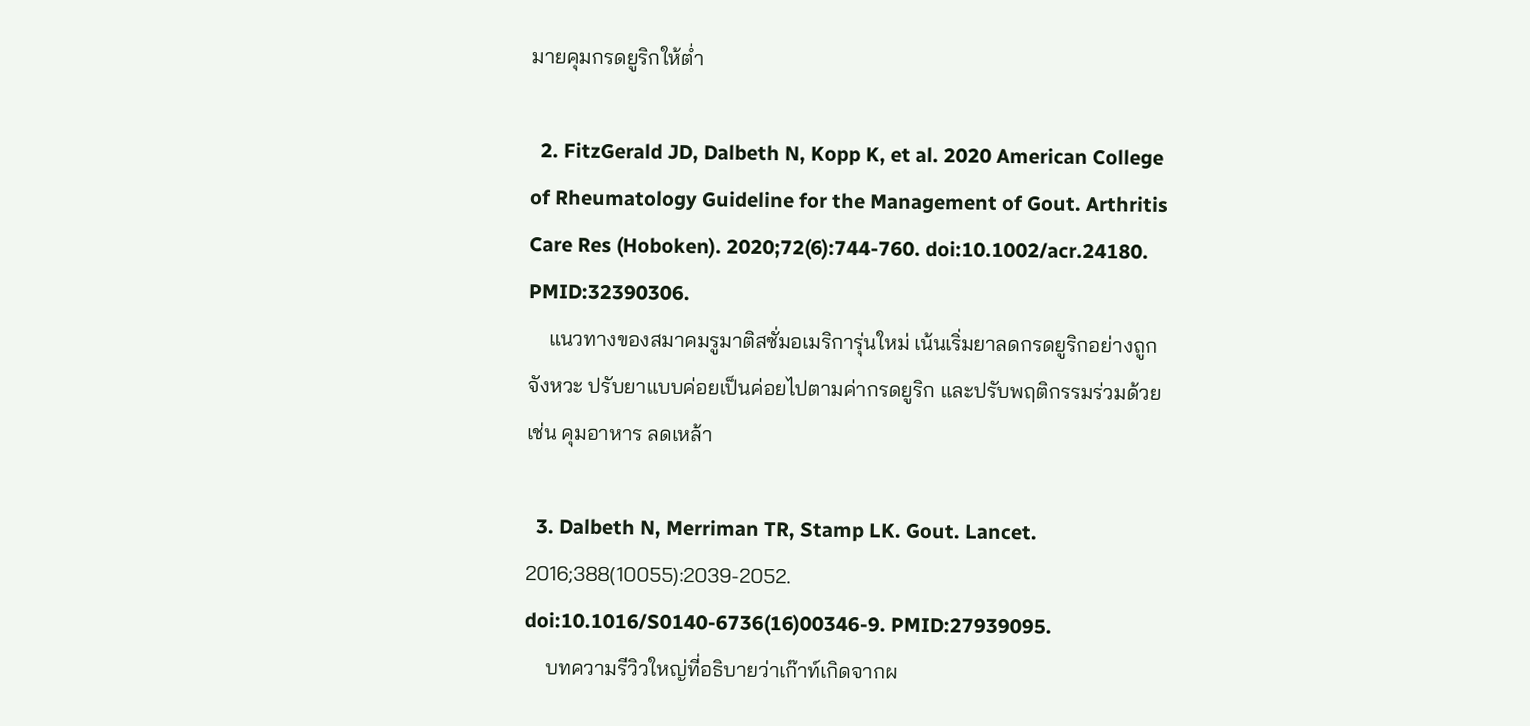มายคุมกรดยูริกให้ต่ำ

  2. FitzGerald JD, Dalbeth N, Kopp K, et al. 2020 American College of Rheumatology Guideline for the Management of Gout. Arthritis Care Res (Hoboken). 2020;72(6):744-760. doi:10.1002/acr.24180. PMID:32390306.
    แนวทางของสมาคมรูมาติสซั่มอเมริการุ่นใหม่ เน้นเริ่มยาลดกรดยูริกอย่างถูกจังหวะ ปรับยาแบบค่อยเป็นค่อยไปตามค่ากรดยูริก และปรับพฤติกรรมร่วมด้วย เช่น คุมอาหาร ลดเหล้า

  3. Dalbeth N, Merriman TR, Stamp LK. Gout. Lancet. 2016;388(10055):2039-2052. doi:10.1016/S0140-6736(16)00346-9. PMID:27939095.
    บทความรีวิวใหญ่ที่อธิบายว่าเก๊าท์เกิดจากผ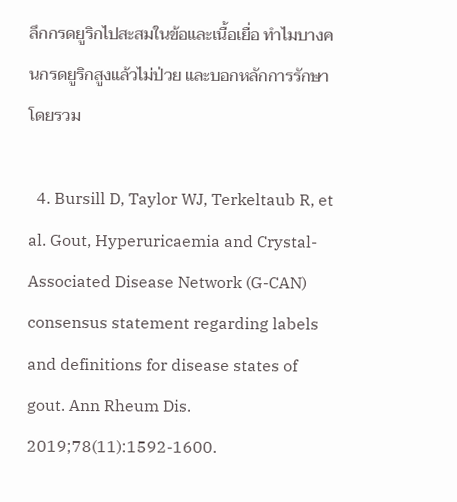ลึกกรดยูริกไปสะสมในข้อและเนื้อเยื่อ ทำไมบางคนกรดยูริกสูงแล้วไม่ป่วย และบอกหลักการรักษาโดยรวม

  4. Bursill D, Taylor WJ, Terkeltaub R, et al. Gout, Hyperuricaemia and Crystal-Associated Disease Network (G-CAN) consensus statement regarding labels and definitions for disease states of gout. Ann Rheum Dis. 2019;78(11):1592-1600.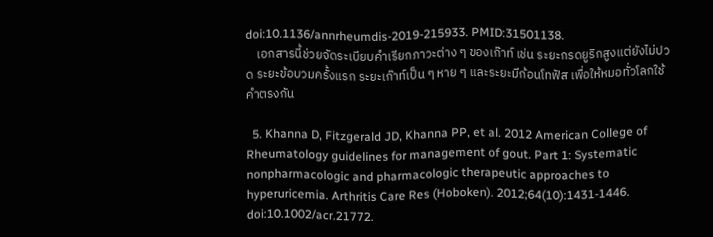doi:10.1136/annrheumdis-2019-215933. PMID:31501138.
    เอกสารนี้ช่วยจัดระเบียบคำเรียกภาวะต่าง ๆ ของเก๊าท์ เช่น ระยะกรดยูริกสูงแต่ยังไม่ปวด ระยะข้อบวมครั้งแรก ระยะเก๊าท์เป็น ๆ หาย ๆ และระยะมีก้อนโทฟัส เพื่อให้หมอทั่วโลกใช้คำตรงกัน

  5. Khanna D, Fitzgerald JD, Khanna PP, et al. 2012 American College of Rheumatology guidelines for management of gout. Part 1: Systematic nonpharmacologic and pharmacologic therapeutic approaches to hyperuricemia. Arthritis Care Res (Hoboken). 2012;64(10):1431-1446. doi:10.1002/acr.21772.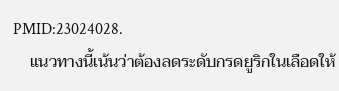PMID:23024028.
    แนวทางนี้เน้นว่าต้องลดระดับกรดยูริกในเลือดให้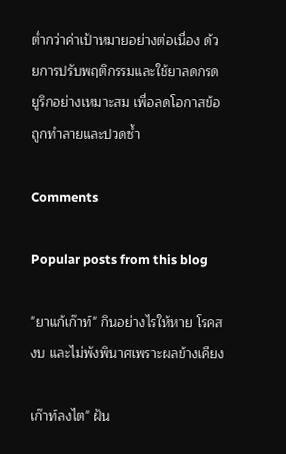ต่ำกว่าค่าเป้าหมายอย่างต่อเนื่อง ด้วยการปรับพฤติกรรมและใช้ยาลดกรดยูริกอย่างเหมาะสม เพื่อลดโอกาสข้อถูกทำลายและปวดซ้ำ

Comments

Popular posts from this blog

"ยาแก้เก๊าท์" กินอย่างไรให้หาย โรคสงบ และไม่พังพินาศเพราะผลข้างเคียง

เก๊าท์ลงไต" ฝัน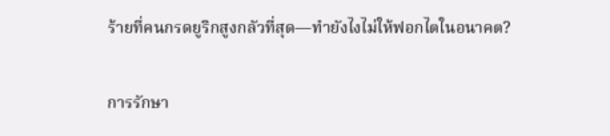ร้ายที่คนกรดยูริกสูงกลัวที่สุด—ทำยังไงไม่ให้ฟอกไตในอนาคต?

การรักษา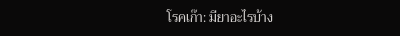โรคเก๊า: มียาอะไรบ้าง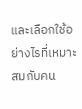และเลือกใช้อย่างไรที่เหมาะสมกับคน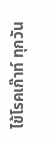ไข้โรคเก๊าท์ ทุกวัน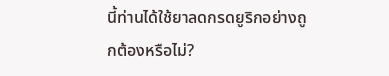นี้ท่านได้ใช้ยาลดกรดยูริกอย่างถูกต้องหรือไม่?